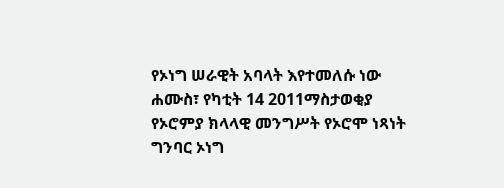የኦነግ ሠራዊት አባላት እየተመለሱ ነው
ሐሙስ፣ የካቲት 14 2011ማስታወቂያ
የኦሮምያ ክላላዊ መንግሥት የኦሮሞ ነጻነት ግንባር ኦነግ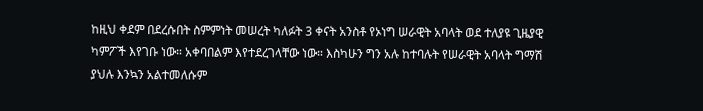ከዚህ ቀደም በደረሱበት ስምምነት መሠረት ካለፉት 3 ቀናት አንስቶ የኦነግ ሠራዊት አባላት ወደ ተለያዩ ጊዜያዊ ካምፖች እየገቡ ነው። አቀባበልም እየተደረገላቸው ነው። እስካሁን ግን አሉ ከተባሉት የሠራዊት አባላት ግማሽ ያህሉ እንኳን አልተመለሱም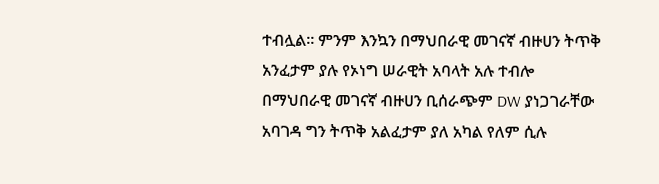ተብሏል። ምንም እንኳን በማህበራዊ መገናኛ ብዙሀን ትጥቅ አንፈታም ያሉ የኦነግ ሠራዊት አባላት አሉ ተብሎ በማህበራዊ መገናኛ ብዙሀን ቢሰራጭም DW ያነጋገራቸው አባገዳ ግን ትጥቅ አልፈታም ያለ አካል የለም ሲሉ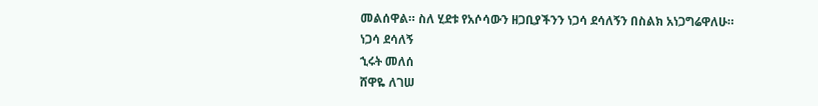መልሰዋል። ስለ ሂደቱ የአሶሳውን ዘጋቢያችንን ነጋሳ ደሳለኝን በስልክ አነጋግሬዋለሁ።
ነጋሳ ደሳለኝ
ኂሩት መለሰ
ሸዋዬ ለገሠ